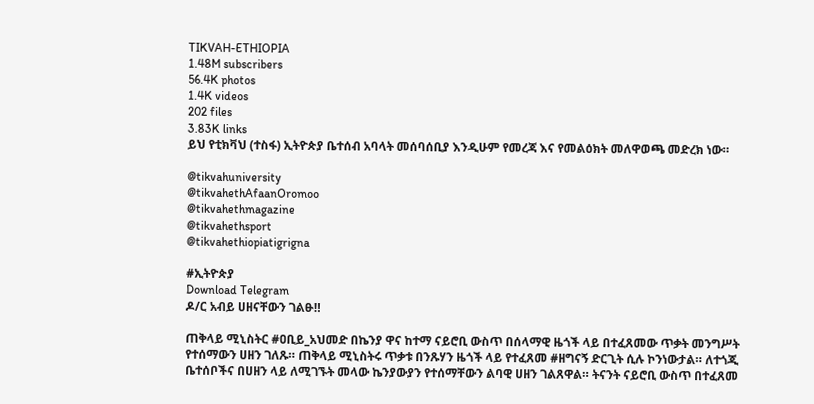TIKVAH-ETHIOPIA
1.48M subscribers
56.4K photos
1.4K videos
202 files
3.83K links
ይህ የቲክቫህ (ተስፋ) ኢትዮጵያ ቤተሰብ አባላት መሰባሰቢያ እንዲሁም የመረጃ እና የመልዕክት መለዋወጫ መድረክ ነው።

@tikvahuniversity
@tikvahethAfaanOromoo
@tikvahethmagazine
@tikvahethsport
@tikvahethiopiatigrigna

#ኢትዮጵያ
Download Telegram
ዶ/ር አብይ ሀዘናቸውን ገልፁ‼

ጠቅላይ ሚኒስትር #ዐቢይ_አህመድ በኬንያ ዋና ከተማ ናይሮቢ ውስጥ በሰላማዊ ዜጎች ላይ በተፈጸመው ጥቃት መንግሥት የተሰማውን ሀዘን ገለጹ። ጠቅላይ ሚኒስትሩ ጥቃቱ በንጹሃን ዜጎች ላይ የተፈጸመ #ዘግናኝ ድርጊት ሲሉ ኮንነውታል። ለተጎጂ ቤተሰቦችና በሀዘን ላይ ለሚገኙት መላው ኬንያውያን የተሰማቸውን ልባዊ ሀዘን ገልጸዋል። ትናንት ናይሮቢ ውስጥ በተፈጸመ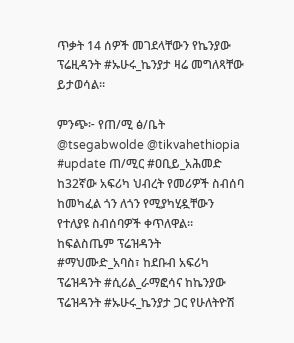ጥቃት 14 ሰዎች መገደላቸውን የኬንያው ፕሬዚዳንት #ኡሁሩ_ኬንያታ ዛሬ መግለጻቸው ይታወሳል።

ምንጭ፦ የጠ/ሚ ፅ/ቤት
@tsegabwolde @tikvahethiopia
#update ጠ/ሚር #ዐቢይ_አሕመድ ከ32ኛው አፍሪካ ህብረት የመሪዎች ስብሰባ ከመካፈል ጎን ለጎን የሚያካሂዷቸውን የተለያዩ ስብሰባዎች ቀጥለዋል። ከፍልስጤም ፕሬዝዳንት #ማህሙድ_አባስ፣ ከደቡብ አፍሪካ ፕሬዝዳንት #ሲሪል_ራማፎሳና ከኬንያው ፕሬዝዳንት #ኡሁሩ_ኬንያታ ጋር የሁለትዮሽ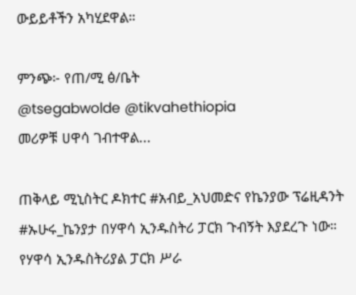ውይይቶችን አካሂደዋል።

ምንጭ፦ የጠ/ሚ ፅ/ቤት
@tsegabwolde @tikvahethiopia
መሪዎቹ ሀዋሳ ገብተዋል...

ጠቅላይ ሚኒስትር ዶክተር #አብይ_አህመድና የኬንያው ፕሬዚዳንት #ኡሁሩ_ኬንያታ በሃዋሳ ኢንዱስትሪ ፓርክ ጉብኝት እያደረጉ ነው። የሃዋሳ ኢንዱስትሪያል ፓርክ ሥራ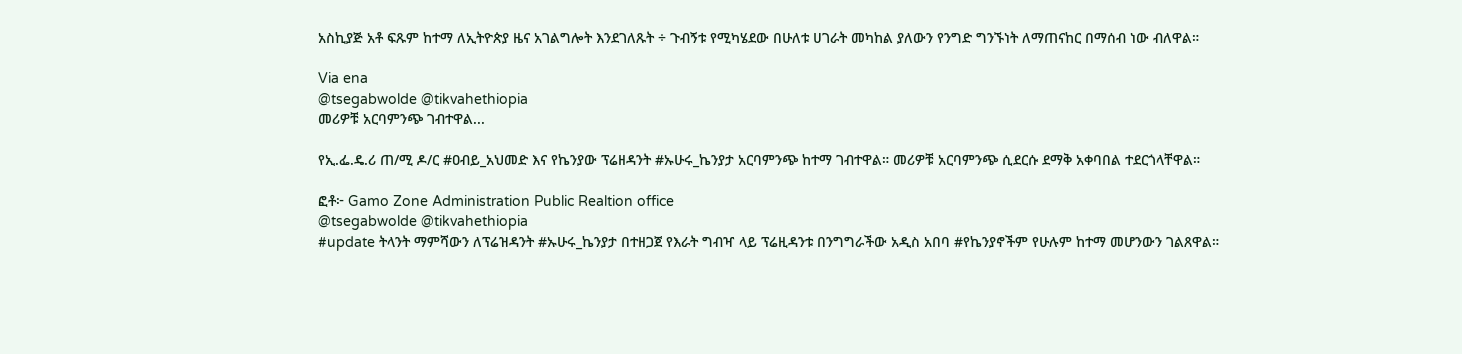አስኪያጅ አቶ ፍጹም ከተማ ለኢትዮጵያ ዜና አገልግሎት እንደገለጹት ÷ ጉብኝቱ የሚካሄደው በሁለቱ ሀገራት መካከል ያለውን የንግድ ግንኙነት ለማጠናከር በማሰብ ነው ብለዋል።

Via ena
@tsegabwolde @tikvahethiopia
መሪዎቹ አርባምንጭ ገብተዋል...

የኢ.ፌ.ዴ.ሪ ጠ/ሚ ዶ/ር #ዐብይ_አህመድ እና የኬንያው ፕሬዘዳንት #ኡሁሩ_ኬንያታ አርባምንጭ ከተማ ገብተዋል። መሪዎቹ አርባምንጭ ሲደርሱ ደማቅ አቀባበል ተደርጎላቸዋል።

ፎቶ፦ Gamo Zone Administration Public Realtion office
@tsegabwolde @tikvahethiopia
#update ትላንት ማምሻውን ለፕሬዝዳንት #ኡሁሩ_ኬንያታ በተዘጋጀ የእራት ግብዣ ላይ ፕሬዚዳንቱ በንግግራችው አዲስ አበባ #የኬንያኖችም የሁሉም ከተማ መሆንውን ገልጸዋል።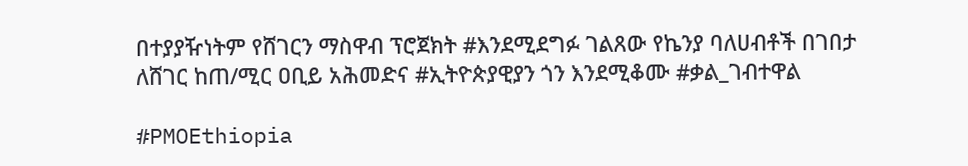በተያያዥነትም የሸገርን ማስዋብ ፕሮጀክት #እንደሚደግፉ ገልጸው የኬንያ ባለሀብቶች በገበታ ለሸገር ከጠ/ሚር ዐቢይ አሕመድና #ኢትዮጵያዊያን ጎን እንደሚቆሙ #ቃል_ገብተዋል

#PMOEthiopia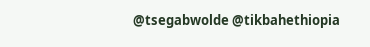@tsegabwolde @tikbahethiopia